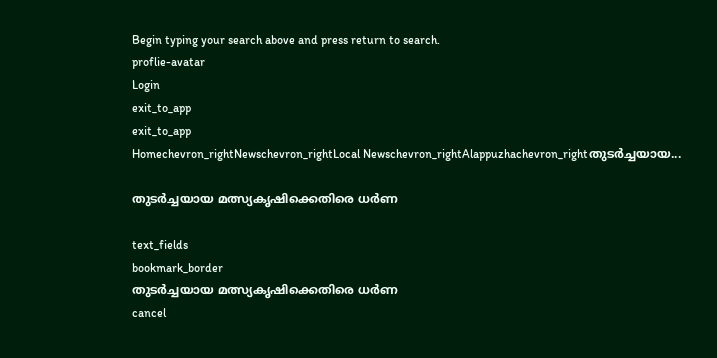Begin typing your search above and press return to search.
proflie-avatar
Login
exit_to_app
exit_to_app
Homechevron_rightNewschevron_rightLocal Newschevron_rightAlappuzhachevron_rightതുടർച്ചയായ...

തുടർച്ചയായ മത്സ്യകൃഷിക്കെതിരെ ധർണ

text_fields
bookmark_border
തുടർച്ചയായ മത്സ്യകൃഷിക്കെതിരെ ധർണ
cancel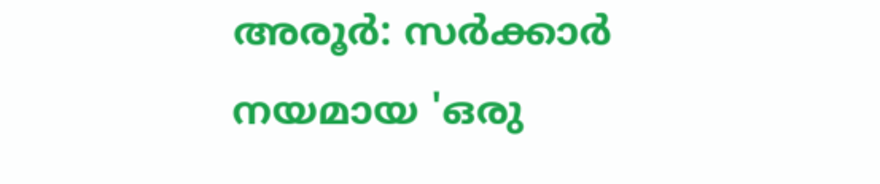അരൂർ: സർക്കാർ നയമായ 'ഒരു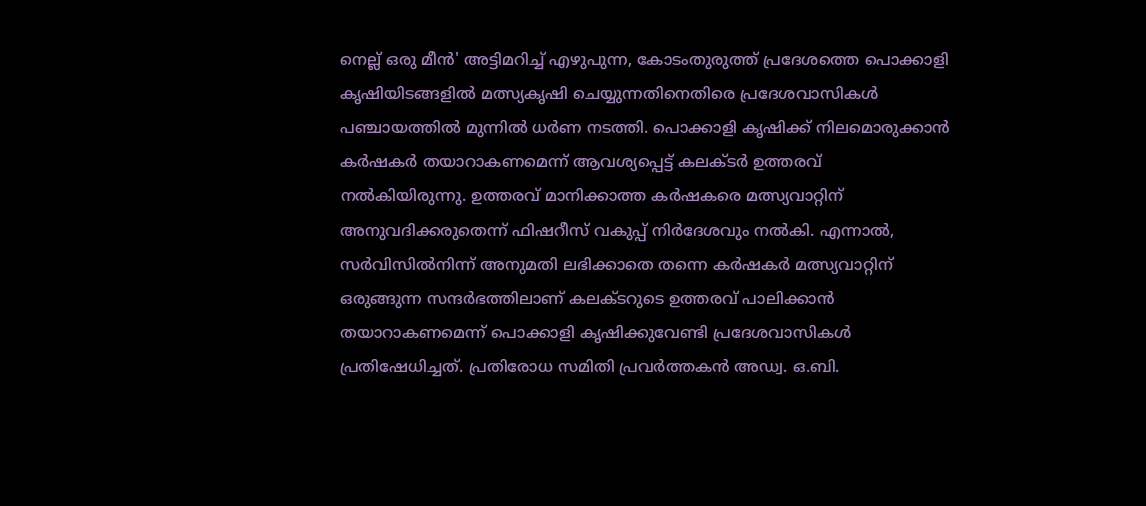നെല്ല് ഒരു മീൻ' അട്ടിമറിച്ച് എഴുപുന്ന, കോടംതുരുത്ത് പ്രദേശത്തെ പൊക്കാളി കൃഷിയിടങ്ങളിൽ മത്സ്യകൃഷി ചെയ്യുന്നതിനെതിരെ പ്രദേശവാസികൾ പഞ്ചായത്തിൽ മുന്നിൽ ധർണ നടത്തി. പൊക്കാളി കൃഷിക്ക് നിലമൊരുക്കാൻ കർഷകർ തയാറാകണമെന്ന് ആവശ്യപ്പെട്ട് കലക്ടർ ഉത്തരവ് നൽകിയിരുന്നു. ഉത്തരവ് മാനിക്കാത്ത കർഷകരെ മത്സ്യവാറ്റിന് അനുവദിക്കരുതെന്ന് ഫിഷറീസ് വകുപ്പ് നിർദേശവും നൽകി. എന്നാൽ, സർവിസിൽനിന്ന് അനുമതി ലഭിക്കാതെ തന്നെ കർഷകർ മത്സ്യവാറ്റിന് ഒരുങ്ങുന്ന സന്ദർഭത്തിലാണ് കലക്ടറുടെ ഉത്തരവ് പാലിക്കാൻ തയാറാകണമെന്ന് പൊക്കാളി കൃഷിക്കുവേണ്ടി പ്രദേശവാസികൾ പ്രതിഷേധിച്ചത്. പ്രതിരോധ സമിതി പ്രവർത്തകൻ അഡ്വ. ഒ.ബി.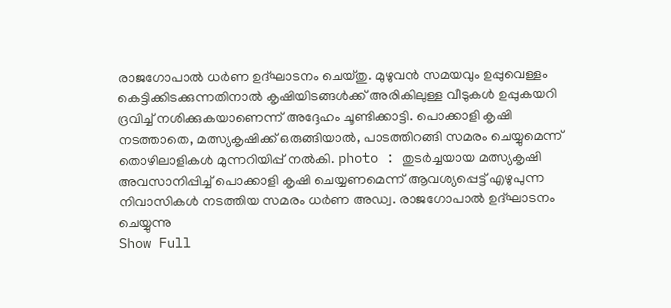രാജഗോപാൽ ധർണ ഉദ്ഘാടനം ചെയ്തു. മുഴുവൻ സമയവും ഉപ്പുവെള്ളം കെട്ടിക്കിടക്കുന്നതിനാൽ കൃഷിയിടങ്ങൾക്ക് അരികിലുള്ള വീടുകൾ ഉപ്പുകയറി ദ്രവിച്ച് നശിക്കുകയാണെന്ന് അദ്ദേഹം ചൂണ്ടിക്കാട്ടി. പൊക്കാളി കൃഷി നടത്താതെ, മത്സ്യകൃഷിക്ക് ഒരുങ്ങിയാൽ, പാടത്തിറങ്ങി സമരം ചെയ്യുമെന്ന് തൊഴിലാളികൾ മുന്നറിയിപ്പ് നൽകി. photo : തുടർച്ചയായ മത്സ്യകൃഷി അവസാനിപ്പിച്ച് പൊക്കാളി കൃഷി ചെയ്യണമെന്ന് ആവശ്യപ്പെട്ട് എഴുപുന്ന നിവാസികൾ നടത്തിയ സമരം ധർണ അഡ്വ. രാജഗോപാൽ ഉദ്ഘാടനം ചെയ്യുന്നു
Show Full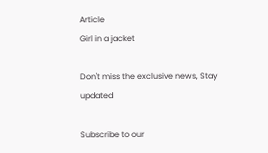Article
Girl in a jacket

Don't miss the exclusive news, Stay updated

Subscribe to our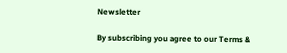Newsletter

By subscribing you agree to our Terms &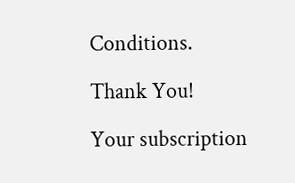Conditions.

Thank You!

Your subscription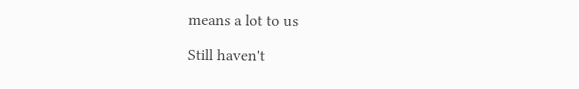means a lot to us

Still haven't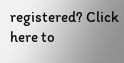registered? Click here to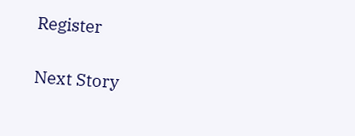Register

Next Story